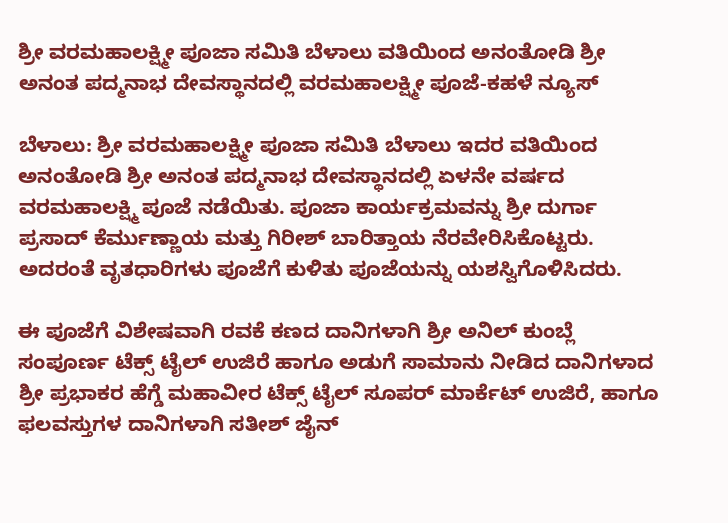ಶ್ರೀ ವರಮಹಾಲಕ್ಷ್ಮೀ ಪೂಜಾ ಸಮಿತಿ ಬೆಳಾಲು ವತಿಯಿಂದ ಅನಂತೋಡಿ ಶ್ರೀ ಅನಂತ ಪದ್ಮನಾಭ ದೇವಸ್ಥಾನದಲ್ಲಿ ವರಮಹಾಲಕ್ಷ್ಮೀ ಪೂಜೆ-ಕಹಳೆ ನ್ಯೂಸ್

ಬೆಳಾಲು: ಶ್ರೀ ವರಮಹಾಲಕ್ಷ್ಮೀ ಪೂಜಾ ಸಮಿತಿ ಬೆಳಾಲು ಇದರ ವತಿಯಿಂದ ಅನಂತೋಡಿ ಶ್ರೀ ಅನಂತ ಪದ್ಮನಾಭ ದೇವಸ್ಥಾನದಲ್ಲಿ ಏಳನೇ ವರ್ಷದ ವರಮಹಾಲಕ್ಷ್ಮಿ ಪೂಜೆ ನಡೆಯಿತು. ಪೂಜಾ ಕಾರ್ಯಕ್ರಮವನ್ನು ಶ್ರೀ ದುರ್ಗಾ ಪ್ರಸಾದ್ ಕೆರ್ಮುಣ್ಣಾಯ ಮತ್ತು ಗಿರೀಶ್ ಬಾರಿತ್ತಾಯ ನೆರವೇರಿಸಿಕೊಟ್ಟರು. ಅದರಂತೆ ವೃತಧಾರಿಗಳು ಪೂಜೆಗೆ ಕುಳಿತು ಪೂಜೆಯನ್ನು ಯಶಸ್ವಿಗೊಳಿಸಿದರು.

ಈ ಪೂಜೆಗೆ ವಿಶೇಷವಾಗಿ ರವಕೆ ಕಣದ ದಾನಿಗಳಾಗಿ ಶ್ರೀ ಅನಿಲ್ ಕುಂಬ್ಲೆ ಸಂಪೂರ್ಣ ಟೆಕ್ಸ್ ಟೈಲ್ ಉಜಿರೆ ಹಾಗೂ ಅಡುಗೆ ಸಾಮಾನು ನೀಡಿದ ದಾನಿಗಳಾದ ಶ್ರೀ ಪ್ರಭಾಕರ ಹೆಗ್ಡೆ ಮಹಾವೀರ ಟೆಕ್ಸ್ ಟೈಲ್ ಸೂಪರ್ ಮಾರ್ಕೆಟ್ ಉಜಿರೆ, ಹಾಗೂ ಫಲವಸ್ತುಗಳ ದಾನಿಗಳಾಗಿ ಸತೀಶ್ ಜೈನ್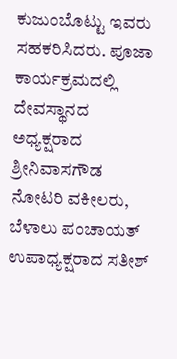ಕುಜುಂಬೊಟ್ಟು ಇವರು ಸಹಕರಿಸಿದರು. ಪೂಜಾ ಕಾರ್ಯಕ್ರಮದಲ್ಲಿ ದೇವಸ್ಥಾನದ ಅಧ್ಯಕ್ಷರಾದ ಶ್ರೀನಿವಾಸಗೌಡ ನೋಟರಿ ವಕೀಲರು, ಬೆಳಾಲು ಪಂಚಾಯತ್ ಉಪಾಧ್ಯಕ್ಷರಾದ ಸತೀಶ್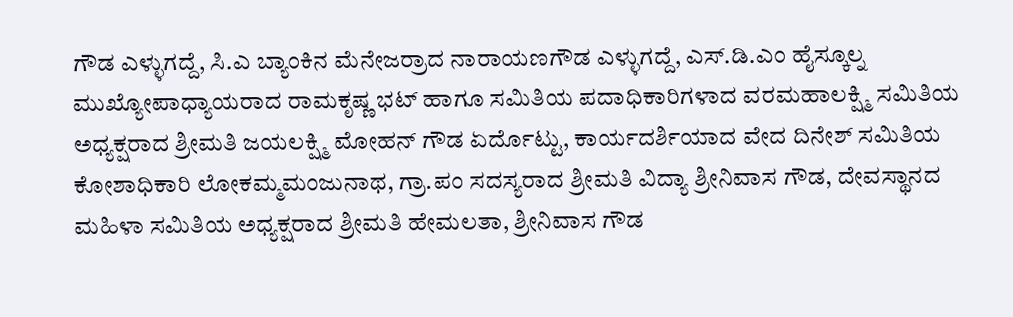ಗೌಡ ಎಳ್ಳುಗದ್ದೆ, ಸಿ.ಎ ಬ್ಯಾಂಕಿನ ಮೆನೇಜರ್ರಾದ ನಾರಾಯಣಗೌಡ ಎಳ್ಳುಗದ್ದೆ, ಎಸ್.ಡಿ.ಎಂ ಹೈಸ್ಕೂಲ್ನ ಮುಖ್ಯೋಪಾಧ್ಯಾಯರಾದ ರಾಮಕೃಷ್ಣ ಭಟ್ ಹಾಗೂ ಸಮಿತಿಯ ಪದಾಧಿಕಾರಿಗಳಾದ ವರಮಹಾಲಕ್ಷ್ಮಿ ಸಮಿತಿಯ ಅಧ್ಯಕ್ಷರಾದ ಶ್ರೀಮತಿ ಜಯಲಕ್ಷ್ಮಿ ಮೋಹನ್ ಗೌಡ ಏರ್ದೊಟ್ಟು, ಕಾರ್ಯದರ್ಶಿಯಾದ ವೇದ ದಿನೇಶ್ ಸಮಿತಿಯ ಕೋಶಾಧಿಕಾರಿ ಲೋಕಮ್ಮಮಂಜುನಾಥ, ಗ್ರಾ.ಪಂ ಸದಸ್ಯರಾದ ಶ್ರೀಮತಿ ವಿದ್ಯಾ ಶ್ರೀನಿವಾಸ ಗೌಡ, ದೇವಸ್ಥಾನದ ಮಹಿಳಾ ಸಮಿತಿಯ ಅಧ್ಯಕ್ಷರಾದ ಶ್ರೀಮತಿ ಹೇಮಲತಾ, ಶ್ರೀನಿವಾಸ ಗೌಡ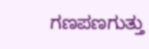ಗಣಪಣಗುತ್ತು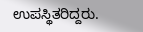ಉಪಸ್ಥಿತರಿದ್ದರು.